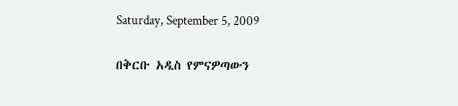Saturday, September 5, 2009

በቅርቡ አዲስ የምናዎጣውን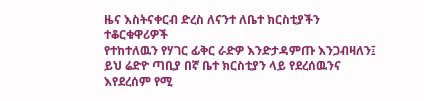ዜና እስትናቀርብ ድረስ ለናንተ ለቤተ ክርስቲያችን ተቆርቁዋሪዎች
የተከተለዉን የሃገር ፊቅር ራድዎ እንድታዳምጡ እንጋብዛለን፤
ይህ ሬድዮ ጣቢያ በኛ ቤተ ክርስቲያን ላይ የደረሰዉንና እየደረሰም የሚ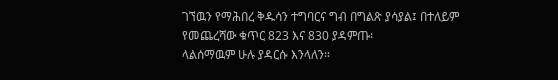ገኘዉን የማሕበረ ቅዱሳን ተግባርና ግብ በግልጽ ያሳያል፤ በተለይም
የመጨረሻው ቁጥር 823 እና 830 ያዳምጡ፡
ላልሰማዉም ሁሉ ያዳርሱ እንላለን።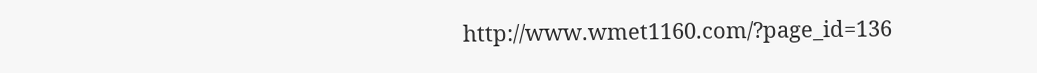http://www.wmet1160.com/?page_id=136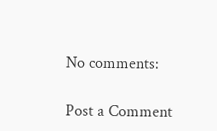No comments:

Post a Comment